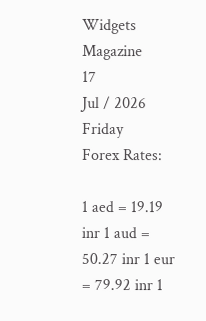Widgets Magazine
17
Jul / 2026
Friday
Forex Rates:

1 aed = 19.19 inr 1 aud = 50.27 inr 1 eur = 79.92 inr 1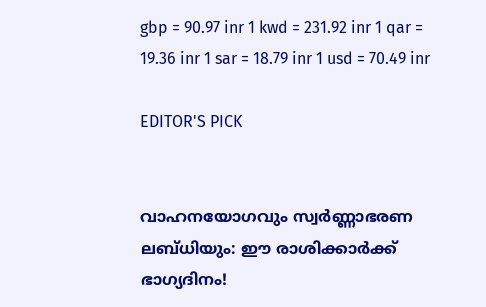gbp = 90.97 inr 1 kwd = 231.92 inr 1 qar = 19.36 inr 1 sar = 18.79 inr 1 usd = 70.49 inr

EDITOR'S PICK


വാഹനയോഗവും സ്വർണ്ണാഭരണ ലബ്ധിയും: ഈ രാശിക്കാർക്ക് ഭാഗ്യദിനം!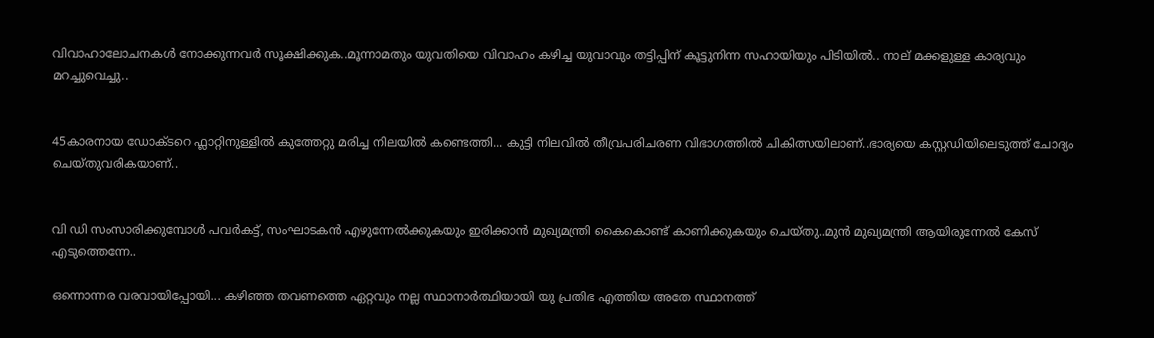വിവാഹാലോചനകൾ നോക്കുന്നവർ സൂക്ഷിക്കുക..മൂന്നാമതും യുവതിയെ വിവാഹം കഴിച്ച യുവാവും തട്ടിപ്പിന് കൂട്ടുനിന്ന സഹായിയും പിടിയില്‍.. നാല് മക്കളുള്ള കാര്യവും മറച്ചുവെച്ചു..


45കാരനായ ഡോക്ടറെ ഫ്ലാറ്റിനുള്ളിൽ കുത്തേറ്റു മരിച്ച നിലയിൽ കണ്ടെത്തി... കുട്ടി നിലവിൽ തീവ്രപരിചരണ വിഭാഗത്തിൽ ചികിത്സയിലാണ്..ഭാര്യയെ കസ്റ്റഡിയിലെടുത്ത് ചോദ്യം ചെയ്തുവരികയാണ്..


വി ഡി സംസാരിക്കുമ്പോൾ പവര്‍കട്ട്, സംഘാടകന്‍ എഴുന്നേല്‍ക്കുകയും ഇരിക്കാന്‍ മുഖ്യമന്ത്രി കൈകൊണ്ട് കാണിക്കുകയും ചെയ്തു..മുൻ മുഖ്യമന്ത്രി ആയിരുന്നേൽ കേസ് എടുത്തെന്നേ..

ഒന്നൊന്നര വരവായിപ്പോയി... കഴിഞ്ഞ തവണത്തെ ഏറ്റവും നല്ല സ്ഥാനാര്‍ത്ഥിയായി യു പ്രതിഭ എത്തിയ അതേ സ്ഥാനത്ത്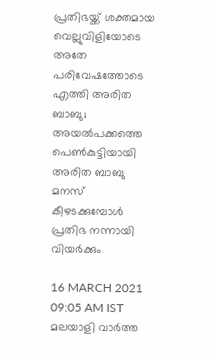പ്രതിഭയ്ക്ക് ശക്തമായ വെല്ലുവിളിയോടെ അതേ പരിവേഷത്തോടെ എത്തി അരിത ബാബു; അയല്‍പക്കത്തെ പെണ്‍കുട്ടിയായി അരിത ബാബു മനസ് കീഴടക്കുമ്പോള്‍ പ്രതിഭ നന്നായി വിയര്‍ക്കും

16 MARCH 2021 09:05 AM IST
മലയാളി വാര്‍ത്ത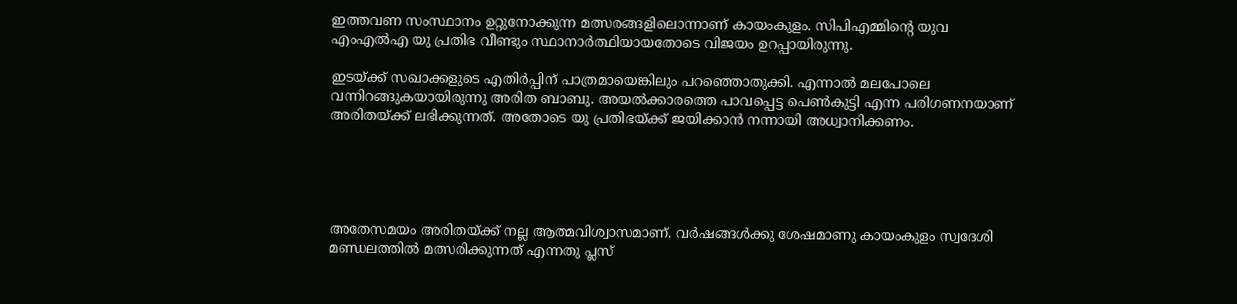ഇത്തവണ സംസ്ഥാനം ഉറ്റുനോക്കുന്ന മത്സരങ്ങളിലൊന്നാണ് കായംകുളം. സിപിഎമ്മിന്റെ യുവ എംഎല്‍എ യു പ്രതിഭ വീണ്ടും സ്ഥാനാര്‍ത്ഥിയായതോടെ വിജയം ഉറപ്പായിരുന്നു.

ഇടയ്ക്ക് സഖാക്കളുടെ എതിര്‍പ്പിന് പാത്രമായെങ്കിലും പറഞ്ഞൊതുക്കി. എന്നാല്‍ മലപോലെ വന്നിറങ്ങുകയായിരുന്നു അരിത ബാബു. അയല്‍ക്കാരത്തെ പാവപ്പെട്ട പെണ്‍കുട്ടി എന്ന പരിഗണനയാണ് അരിതയ്ക്ക് ലഭിക്കുന്നത്. അതോടെ യു പ്രതിഭയ്ക്ക് ജയിക്കാന്‍ നന്നായി അധ്വാനിക്കണം.





അതേസമയം അരിതയ്ക്ക് നല്ല ആത്മവിശ്വാസമാണ്. വര്‍ഷങ്ങള്‍ക്കു ശേഷമാണു കായംകുളം സ്വദേശി മണ്ഡലത്തില്‍ മത്സരിക്കുന്നത് എന്നതു പ്ലസ്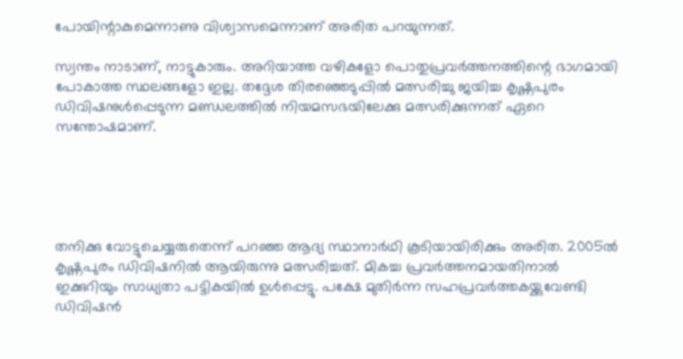പോയിന്റാകുമെന്നാണു വിശ്വാസമെന്നാണ് അരിത പറയുന്നത്.

സ്വന്തം നാടാണ്, നാട്ടുകാരും. അറിയാത്ത വഴികളോ പൊതുപ്രവര്‍ത്തനത്തിന്റെ ഭാഗമായി പോകാത്ത സ്ഥലങ്ങളോ ഇല്ല. തദ്ദേശ തിരഞ്ഞെടുപ്പില്‍ മത്സരിച്ചു ജയിച്ച കൃഷ്ണപുരം ഡിവിഷനുള്‍പ്പെടുന്ന മണ്ഡലത്തില്‍ നിയമസഭയിലേക്കു മത്സരിക്കുന്നത് ഏറെ സന്തോഷമാണ്.





തനിക്കു വോട്ടുചെയ്യരുതെന്ന് പറഞ്ഞ ആദ്യ സ്ഥാനാര്‍ഥി കൂടിയായിരിക്കും അരിത. 2005ല്‍ കൃഷ്ണപുരം ഡിവിഷനില്‍ ആയിരുന്നു മത്സരിച്ചത്. മികച്ച പ്രവര്‍ത്തനമായതിനാല്‍ ഇക്കുറിയും സാധ്യതാ പട്ടികയില്‍ ഉള്‍പ്പെട്ടു. പക്ഷേ മുതിര്‍ന്ന സഹപ്രവര്‍ത്തകയ്ക്കുവേണ്ടി ഡിവിഷന്‍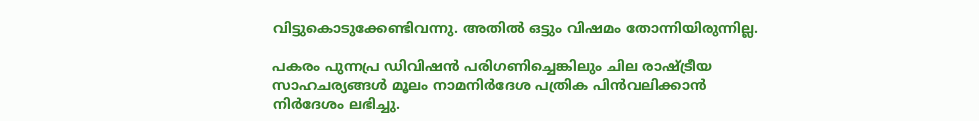വിട്ടുകൊടുക്കേണ്ടിവന്നു. അതില്‍ ഒട്ടും വിഷമം തോന്നിയിരുന്നില്ല.

പകരം പുന്നപ്ര ഡിവിഷന്‍ പരിഗണിച്ചെങ്കിലും ചില രാഷ്ട്രീയ സാഹചര്യങ്ങള്‍ മൂലം നാമനിര്‍ദേശ പത്രിക പിന്‍വലിക്കാന്‍ നിര്‍ദേശം ലഭിച്ചു.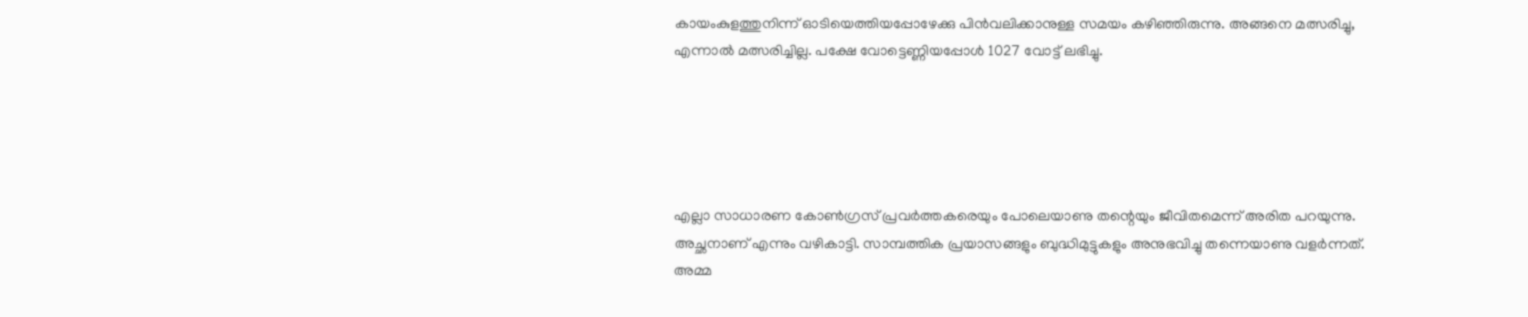കായംകുളത്തുനിന്ന് ഓടിയെത്തിയപ്പോഴേക്കു പിന്‍വലിക്കാനുള്ള സമയം കഴിഞ്ഞിരുന്നു. അങ്ങനെ മത്സരിച്ചു, എന്നാല്‍ മത്സരിച്ചില്ല. പക്ഷേ വോട്ടെണ്ണിയപ്പോള്‍ 1027 വോട്ട് ലഭിച്ചു.





എല്ലാ സാധാരണ കോണ്‍ഗ്രസ് പ്രവര്‍ത്തകരെയും പോലെയാണു തന്റെയും ജീവിതമെന്ന് അരിത പറയുന്നു. അച്ഛനാണ് എന്നും വഴികാട്ടി. സാമ്പത്തിക പ്രയാസങ്ങളും ബുദ്ധിമുട്ടുകളും അനുഭവിച്ചു തന്നെയാണു വളര്‍ന്നത്. അമ്മ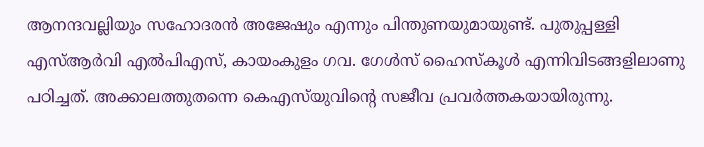ആനന്ദവല്ലിയും സഹോദരന്‍ അജേഷും എന്നും പിന്തുണയുമായുണ്ട്. പുതുപ്പള്ളി എസ്ആര്‍വി എല്‍പിഎസ്, കായംകുളം ഗവ. ഗേള്‍സ് ഹൈസ്‌കൂള്‍ എന്നിവിടങ്ങളിലാണു പഠിച്ചത്. അക്കാലത്തുതന്നെ കെഎസ്‌യുവിന്റെ സജീവ പ്രവര്‍ത്തകയായിരുന്നു.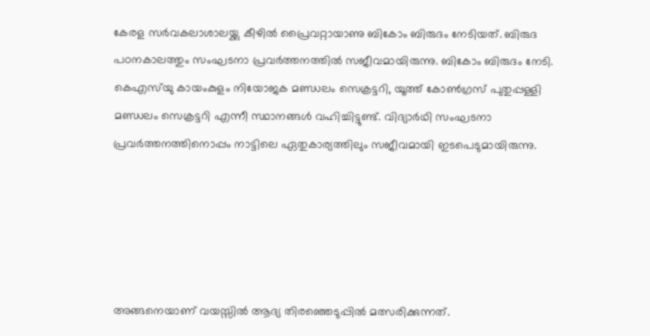കേരള സര്‍വകലാശാലയ്ക്കു കീഴില്‍ പ്രൈവറ്റായാണു ബികോം ബിരുദം നേടിയത്. ബിരുദ പഠനകാലത്തും സംഘടനാ പ്രവര്‍ത്തനത്തില്‍ സജീവമായിരുന്നു. ബികോം ബിരുദം നേടി. കെഎസ്‌യു കായംകുളം നിയോജക മണ്ഡലം സെക്രട്ടറി, യൂത്ത് കോണ്‍ഗ്രസ് പുതുപ്പള്ളി മണ്ഡലം സെക്രട്ടറി എന്നീ സ്ഥാനങ്ങള്‍ വഹിച്ചിട്ടുണ്ട്. വിദ്യാര്‍ഥി സംഘടനാ പ്രവര്‍ത്തനത്തിനൊപ്പം നാട്ടിലെ ഏതുകാര്യത്തിലും സജീവമായി ഇടപെടുമായിരുന്നു.





അങ്ങനെയാണ് വയസ്സില്‍ ആദ്യ തിരഞ്ഞെടുപ്പില്‍ മത്സരിക്കുന്നത്.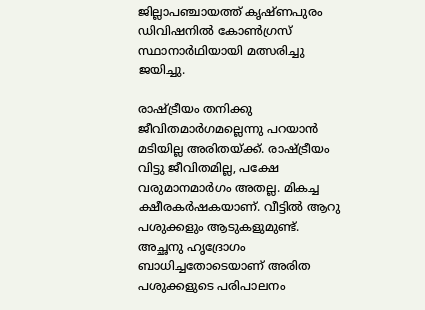ജില്ലാപഞ്ചായത്ത് കൃഷ്ണപുരം ഡിവിഷനില്‍ കോണ്‍ഗ്രസ് സ്ഥാനാര്‍ഥിയായി മത്സരിച്ചു ജയിച്ചു.

രാഷ്ട്രീയം തനിക്കു ജീവിതമാര്‍ഗമല്ലെന്നു പറയാന്‍ മടിയില്ല അരിതയ്ക്ക്. രാഷ്ട്രീയം വിട്ടു ജീവിതമില്ല, പക്ഷേ വരുമാനമാര്‍ഗം അതല്ല. മികച്ച ക്ഷീരകര്‍ഷകയാണ്. വീട്ടില്‍ ആറു പശുക്കളും ആടുകളുമുണ്ട്. അച്ഛനു ഹൃദ്രോഗം ബാധിച്ചതോടെയാണ് അരിത പശുക്കളുടെ പരിപാലനം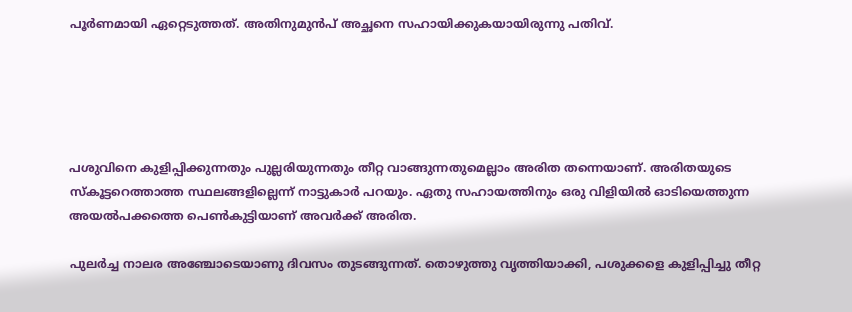പൂര്‍ണമായി ഏറ്റെടുത്തത്. അതിനുമുന്‍പ് അച്ഛനെ സഹായിക്കുകയായിരുന്നു പതിവ്.





പശുവിനെ കുളിപ്പിക്കുന്നതും പുല്ലരിയുന്നതും തീറ്റ വാങ്ങുന്നതുമെല്ലാം അരിത തന്നെയാണ്. അരിതയുടെ സ്‌കൂട്ടറെത്താത്ത സ്ഥലങ്ങളില്ലെന്ന് നാട്ടുകാര്‍ പറയും. ഏതു സഹായത്തിനും ഒരു വിളിയില്‍ ഓടിയെത്തുന്ന അയല്‍പക്കത്തെ പെണ്‍കുട്ടിയാണ് അവര്‍ക്ക് അരിത.

പുലര്‍ച്ച നാലര അഞ്ചോടെയാണു ദിവസം തുടങ്ങുന്നത്. തൊഴുത്തു വൃത്തിയാക്കി, പശുക്കളെ കുളിപ്പിച്ചു തീറ്റ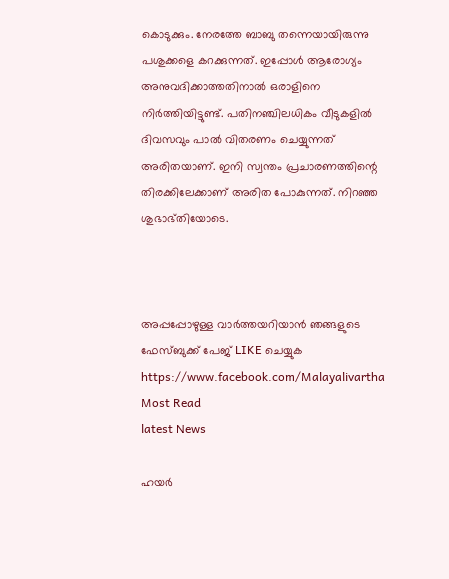കൊടുക്കും. നേരത്തേ ബാബു തന്നെയായിരുന്നു പശുക്കളെ കറക്കുന്നത്. ഇപ്പോള്‍ ആരോഗ്യം അനുവദിക്കാത്തതിനാല്‍ ഒരാളിനെ നിര്‍ത്തിയിട്ടുണ്ട്. പതിനഞ്ചിലധികം വീടുകളില്‍ ദിവസവും പാല്‍ വിതരണം ചെയ്യുന്നത് അരിതയാണ്. ഇനി സ്വന്തം പ്രചാരണത്തിന്റെ തിരക്കിലേക്കാണ് അരിത പോകുന്നത്. നിറഞ്ഞ ശുഭാഭ്തിയോടെ.



അപ്പപ്പോഴുള്ള വാര്‍ത്തയറിയാന്‍ ഞങ്ങളുടെ ഫേസ്‌ബുക്ക്‌ പേജ് LIKE ചെയ്യുക
https://www.facebook.com/Malayalivartha
Most Read
latest News

ഹയർ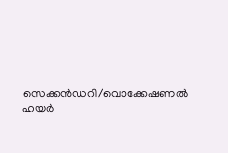സെക്കൻഡറി/വൊക്കേഷണൽ ഹയർ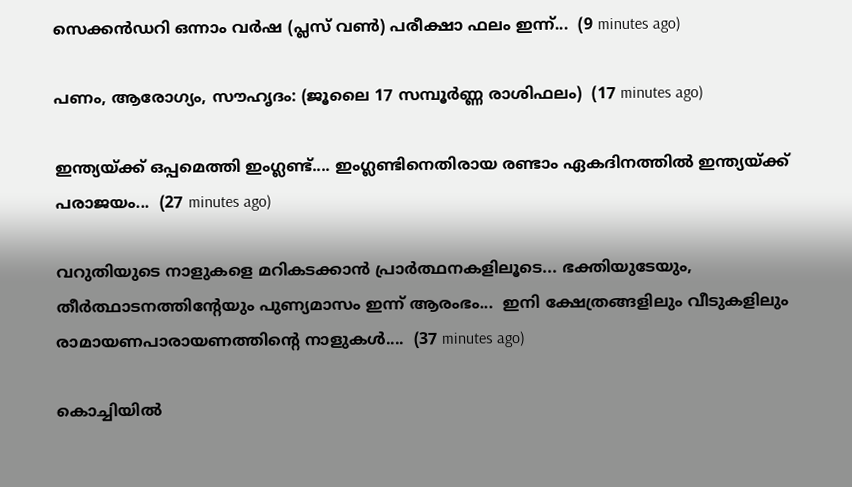സെക്കൻഡറി ഒന്നാം വർഷ (പ്ലസ് വൺ) പരീക്ഷാ ഫലം ഇന്ന്...  (9 minutes ago)

പണം, ആരോഗ്യം, സൗഹൃദം: (ജൂലൈ 17 സമ്പൂർണ്ണ രാശിഫലം)  (17 minutes ago)

ഇന്ത്യയ്ക്ക് ഒപ്പമെത്തി ഇംഗ്ലണ്ട്.... ഇംഗ്ലണ്ടിനെതിരായ രണ്ടാം ഏകദിനത്തിൽ ഇന്ത്യയ്ക്ക് പരാജയം...  (27 minutes ago)

വറുതിയുടെ നാളുകളെ മറികടക്കാൻ പ്രാർത്ഥനകളിലൂടെ... ഭക്തിയുടേയും, തീര്‍ത്ഥാടനത്തിന്റേയും പുണ്യമാസം ഇന്ന് ആരംഭം...  ഇനി ക്ഷേത്രങ്ങളിലും വീടുകളിലും രാമായണപാരായണത്തിന്റെ നാളുകൾ....  (37 minutes ago)

കൊച്ചിയില്‍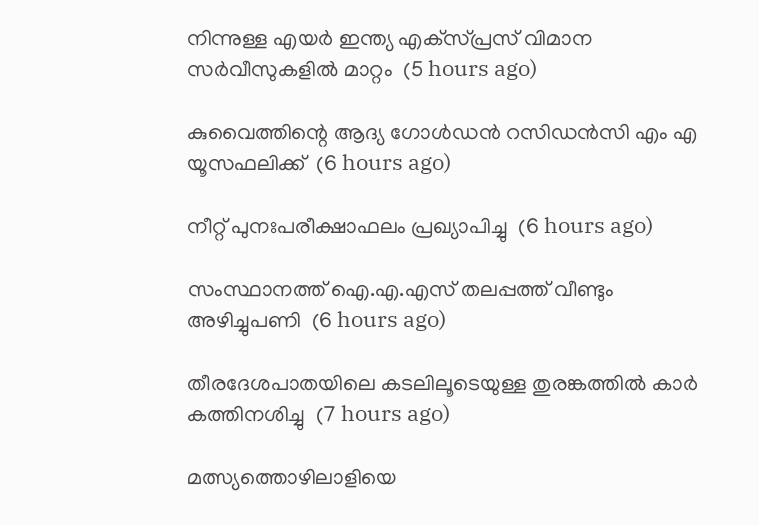നിന്നുള്ള എയര്‍ ഇന്ത്യ എക്‌സ്പ്രസ് വിമാന സര്‍വീസുകളില്‍ മാറ്റം  (5 hours ago)

കുവൈത്തിന്റെ ആദ്യ ഗോള്‍ഡന്‍ റസിഡന്‍സി എം എ യൂസഫലിക്ക്  (6 hours ago)

നീറ്റ് പുനഃപരീക്ഷാഫലം പ്രഖ്യാപിച്ചു  (6 hours ago)

സംസ്ഥാനത്ത് ഐ.എ.എസ് തലപ്പത്ത് വീണ്ടും അഴിച്ചുപണി  (6 hours ago)

തീരദേശപാതയിലെ കടലിലൂടെയുള്ള തുരങ്കത്തില്‍ കാര്‍ കത്തിനശിച്ചു  (7 hours ago)

മത്സ്യത്തൊഴിലാളിയെ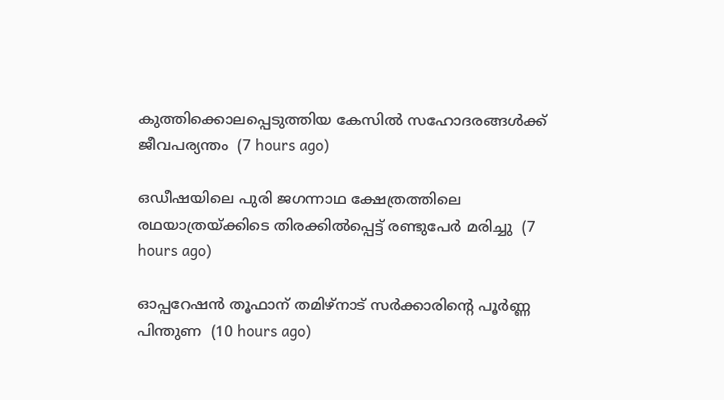കുത്തിക്കൊലപ്പെടുത്തിയ കേസില്‍ സഹോദരങ്ങള്‍ക്ക് ജീവപര്യന്തം  (7 hours ago)

ഒഡീഷയിലെ പുരി ജഗന്നാഥ ക്ഷേത്രത്തിലെ രഥയാത്രയ്ക്കിടെ തിരക്കില്‍പ്പെട്ട് രണ്ടുപേര്‍ മരിച്ചു  (7 hours ago)

ഓപ്പറേഷന്‍ തൂഫാന് തമിഴ്‌നാട് സര്‍ക്കാരിന്റെ പൂര്‍ണ്ണ പിന്തുണ  (10 hours ago)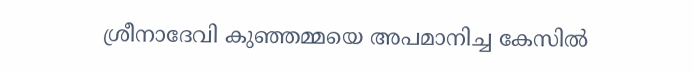ശ്രീനാദേവി കുഞ്ഞമ്മയെ അപമാനിച്ച കേസില്‍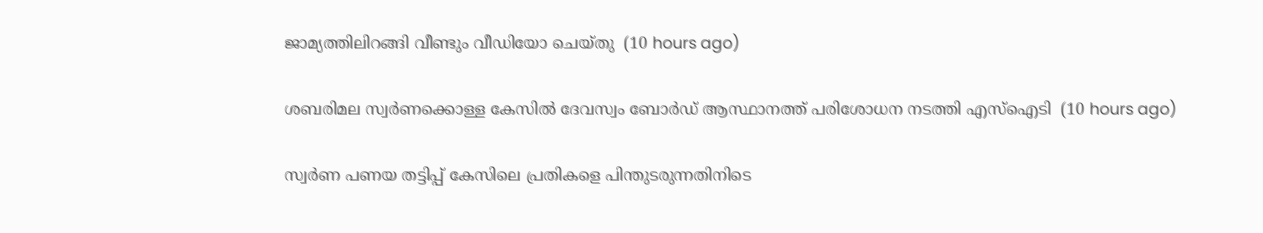ജാമ്യത്തിലിറങ്ങി വീണ്ടും വീഡിയോ ചെയ്തു  (10 hours ago)

ശബരിമല സ്വര്‍ണക്കൊള്ള കേസില്‍ ദേവസ്വം ബോര്‍ഡ് ആസ്ഥാനത്ത് പരിശോധന നടത്തി എസ്‌ഐടി  (10 hours ago)

സ്വർണ പണയ തട്ടിപ്പ് കേസിലെ പ്രതികളെ പിന്തുടരുന്നതിനിടെ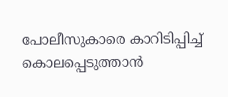പോലീസുകാരെ കാറിടിപ്പിച്ച് കൊലപ്പെടുത്താൻ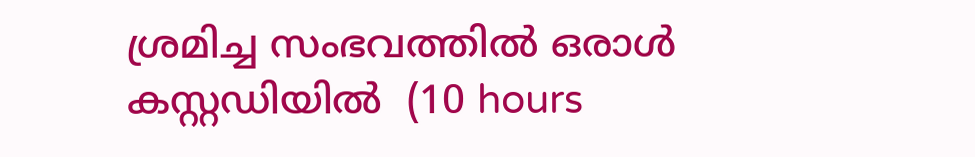ശ്രമിച്ച സംഭവത്തിൽ ഒരാൾ കസ്റ്റഡിയിൽ  (10 hours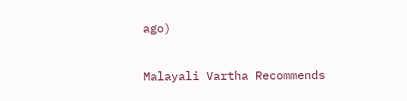ago)

Malayali Vartha Recommends